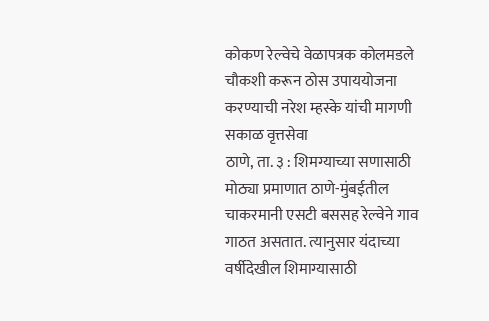कोकण रेल्वेचे वेळापत्रक कोलमडले
चौकशी करून ठोस उपाययोजना करण्याची नरेश म्हस्के यांची मागणी
सकाळ वृत्तसेवा
ठाणे, ता. ३ : शिमग्याच्या सणासाठी मोठ्या प्रमाणात ठाणे-मुंबईतील चाकरमानी एसटी बससह रेल्वेने गाव गाठत असतात. त्यानुसार यंदाच्या वर्षीदेखील शिमाग्यासाठी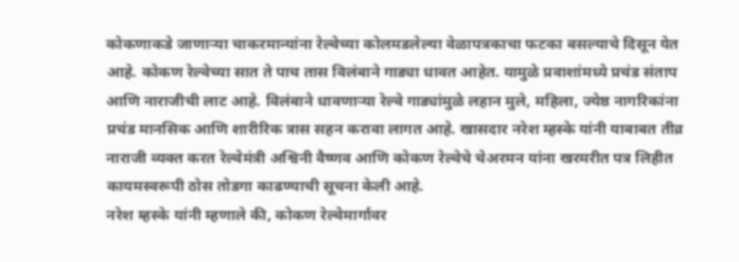कोकणाकडे जाणाऱ्या चाकरमान्यांना रेल्वेच्या कोलमडलेल्या वेळापत्रकाचा फटका बसल्याचे दिसून येत आहे. कोकण रेल्वेच्या सात ते पाच तास विलंबाने गाड्या धावत आहेत. यामुळे प्रवाशांमध्ये प्रचंड संताप आणि नाराजीची लाट आहे. विलंबाने धावणाऱ्या रेल्वे गाड्यांमुळे लहान मुले, महिला, ज्येष्ठ नागरिकांना प्रचंड मानसिक आणि शारीरिक त्रास सहन करावा लागत आहे. खासदार नरेश म्हस्के यांनी याबाबत तीव्र नाराजी व्यक्त करत रेल्वेमंत्री अश्विनी वैष्णव आणि कोकण रेल्वेचे चेअरमन यांना खरमरीत पत्र लिहीत कायमस्वरूपी ठोस तोडगा काढण्याची सूचना केली आहे.
नरेश म्हस्के यांनी म्हणाले की, कोकण रेल्वेमार्गावर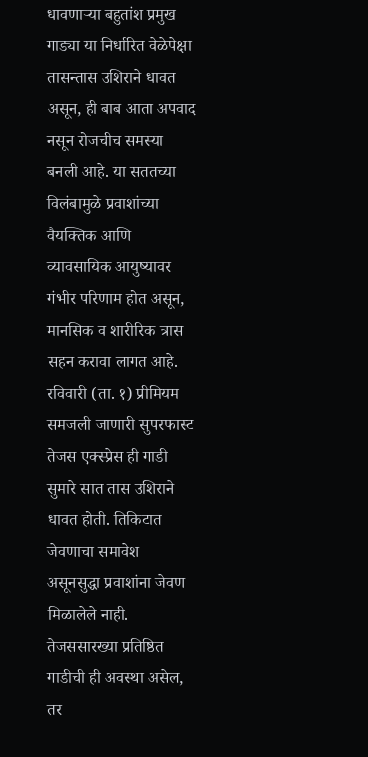धावणाऱ्या बहुतांश प्रमुख गाड्या या निर्धारित वेळेपेक्षा तासन्तास उशिराने धावत असून, ही बाब आता अपवाद नसून रोजचीच समस्या बनली आहे. या सततच्या विलंबामुळे प्रवाशांच्या वैयक्तिक आणि व्यावसायिक आयुष्यावर गंभीर परिणाम होत असून, मानसिक व शारीरिक त्रास सहन करावा लागत आहे. रविवारी (ता. १) प्रीमियम समजली जाणारी सुपरफास्ट तेजस एक्स्प्रेस ही गाडी सुमारे सात तास उशिराने धावत होती. तिकिटात जेवणाचा समावेश असूनसुद्धा प्रवाशांना जेवण मिळालेले नाही. तेजससारख्या प्रतिष्ठित गाडीची ही अवस्था असेल, तर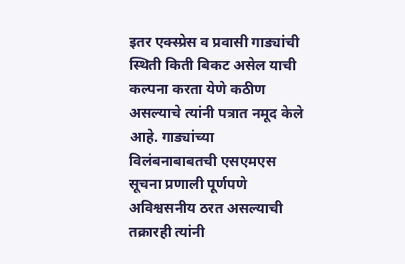इतर एक्स्प्रेस व प्रवासी गाड्यांची स्थिती किती बिकट असेल याची कल्पना करता येणे कठीण असल्याचे त्यांनी पत्रात नमूद केले आहे. गाड्यांच्या विलंबनाबाबतची एसएमएस सूचना प्रणाली पूर्णपणे अविश्वसनीय ठरत असल्याची तक्रारही त्यांनी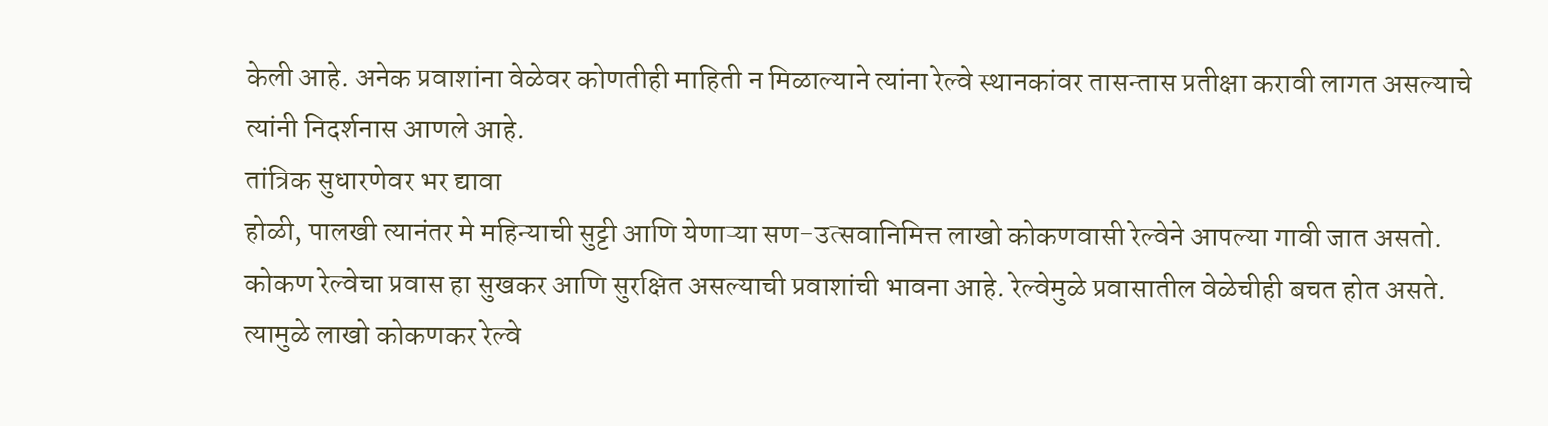केली आहे. अनेक प्रवाशांना वेळेवर कोणतीही माहिती न मिळाल्याने त्यांना रेल्वे स्थानकांवर तासन्तास प्रतीक्षा करावी लागत असल्याचे त्यांनी निदर्शनास आणले आहे.
तांत्रिक सुधारणेवर भर द्यावा
होळी, पालखी त्यानंतर मे महिन्याची सुट्टी आणि येणाऱ्या सण-उत्सवानिमित्त लाखो कोकणवासी रेल्वेने आपल्या गावी जात असतो. कोकण रेल्वेचा प्रवास हा सुखकर आणि सुरक्षित असल्याची प्रवाशांची भावना आहे. रेल्वेमुळे प्रवासातील वेळेचीही बचत होत असते. त्यामुळे लाखो कोकणकर रेल्वे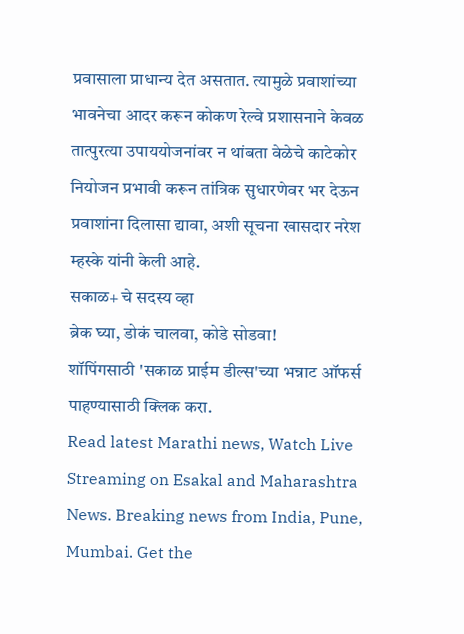प्रवासाला प्राधान्य देत असतात. त्यामुळे प्रवाशांच्या भावनेचा आदर करून कोकण रेल्वे प्रशासनाने केवळ तात्पुरत्या उपाययोजनांवर न थांबता वेळेचे काटेकोर नियोजन प्रभावी करून तांत्रिक सुधारणेवर भर देऊन प्रवाशांना दिलासा द्यावा, अशी सूचना खासदार नरेश म्हस्के यांनी केली आहे.
सकाळ+ चे सदस्य व्हा
ब्रेक घ्या, डोकं चालवा, कोडे सोडवा!
शॉपिंगसाठी 'सकाळ प्राईम डील्स'च्या भन्नाट ऑफर्स पाहण्यासाठी क्लिक करा.
Read latest Marathi news, Watch Live Streaming on Esakal and Maharashtra News. Breaking news from India, Pune, Mumbai. Get the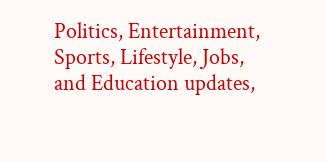Politics, Entertainment, Sports, Lifestyle, Jobs, and Education updates,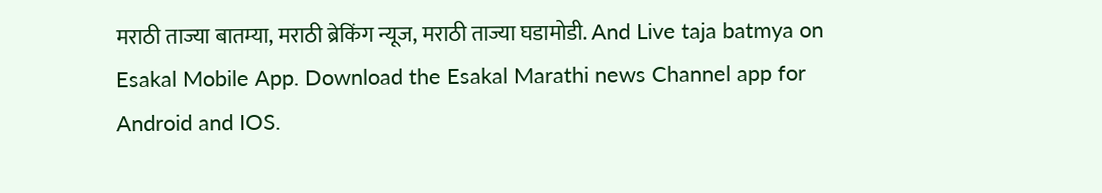मराठी ताज्या बातम्या, मराठी ब्रेकिंग न्यूज, मराठी ताज्या घडामोडी. And Live taja batmya on Esakal Mobile App. Download the Esakal Marathi news Channel app for Android and IOS.